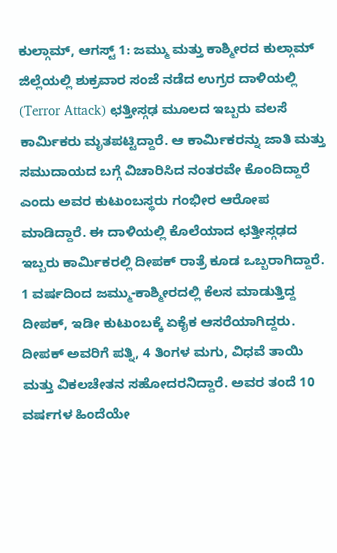ಕುಲ್ಗಾಮ್, ಆಗಸ್ಟ್ 1: ಜಮ್ಮು ಮತ್ತು ಕಾಶ್ಮೀರದ ಕುಲ್ಗಾಮ್ ಜಿಲ್ಲೆಯಲ್ಲಿ ಶುಕ್ರವಾರ ಸಂಜೆ ನಡೆದ ಉಗ್ರರ ದಾಳಿಯಲ್ಲಿ (Terror Attack) ಛತ್ತೀಸ್ಗಢ ಮೂಲದ ಇಬ್ಬರು ವಲಸೆ ಕಾರ್ಮಿಕರು ಮೃತಪಟ್ಟಿದ್ದಾರೆ. ಆ ಕಾರ್ಮಿಕರನ್ನು ಜಾತಿ ಮತ್ತು ಸಮುದಾಯದ ಬಗ್ಗೆ ವಿಚಾರಿಸಿದ ನಂತರವೇ ಕೊಂದಿದ್ದಾರೆ ಎಂದು ಅವರ ಕುಟುಂಬಸ್ಥರು ಗಂಭೀರ ಆರೋಪ ಮಾಡಿದ್ದಾರೆ. ಈ ದಾಳಿಯಲ್ಲಿ ಕೊಲೆಯಾದ ಛತ್ತೀಸ್ಗಢದ ಇಬ್ಬರು ಕಾರ್ಮಿಕರಲ್ಲಿ ದೀಪಕ್ ರಾತ್ರೆ ಕೂಡ ಒಬ್ಬರಾಗಿದ್ದಾರೆ. 1 ವರ್ಷದಿಂದ ಜಮ್ಮು-ಕಾಶ್ಮೀರದಲ್ಲಿ ಕೆಲಸ ಮಾಡುತ್ತಿದ್ದ ದೀಪಕ್, ಇಡೀ ಕುಟುಂಬಕ್ಕೆ ಏಕೈಕ ಆಸರೆಯಾಗಿದ್ದರು. ದೀಪಕ್ ಅವರಿಗೆ ಪತ್ನಿ, 4 ತಿಂಗಳ ಮಗು, ವಿಧವೆ ತಾಯಿ ಮತ್ತು ವಿಕಲಚೇತನ ಸಹೋದರನಿದ್ದಾರೆ. ಅವರ ತಂದೆ 10 ವರ್ಷಗಳ ಹಿಂದೆಯೇ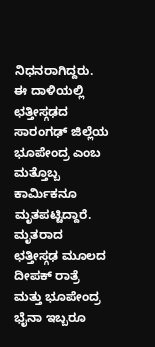ನಿಧನರಾಗಿದ್ದರು. ಈ ದಾಳಿಯಲ್ಲಿ ಛತ್ತೀಸ್ಗಢದ ಸಾರಂಗಢ್ ಜಿಲ್ಲೆಯ ಭೂಪೇಂದ್ರ ಎಂಬ ಮತ್ತೊಬ್ಬ ಕಾರ್ಮಿಕನೂ ಮೃತಪಟ್ಟಿದ್ದಾರೆ.
ಮೃತರಾದ ಛತ್ತೀಸ್ಗಢ ಮೂಲದ ದೀಪಕ್ ರಾತ್ರೆ ಮತ್ತು ಭೂಪೇಂದ್ರ ಭೈನಾ ಇಬ್ಬರೂ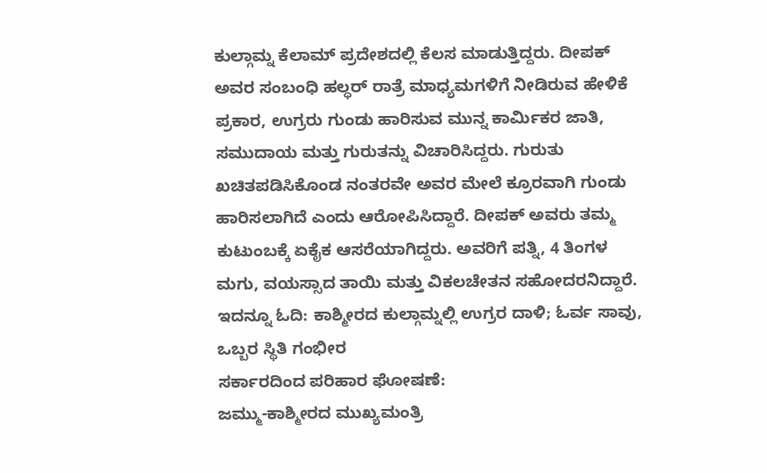ಕುಲ್ಗಾಮ್ನ ಕೆಲಾಮ್ ಪ್ರದೇಶದಲ್ಲಿ ಕೆಲಸ ಮಾಡುತ್ತಿದ್ದರು. ದೀಪಕ್ ಅವರ ಸಂಬಂಧಿ ಹಲ್ಧರ್ ರಾತ್ರೆ ಮಾಧ್ಯಮಗಳಿಗೆ ನೀಡಿರುವ ಹೇಳಿಕೆ ಪ್ರಕಾರ, ಉಗ್ರರು ಗುಂಡು ಹಾರಿಸುವ ಮುನ್ನ ಕಾರ್ಮಿಕರ ಜಾತಿ, ಸಮುದಾಯ ಮತ್ತು ಗುರುತನ್ನು ವಿಚಾರಿಸಿದ್ದರು. ಗುರುತು ಖಚಿತಪಡಿಸಿಕೊಂಡ ನಂತರವೇ ಅವರ ಮೇಲೆ ಕ್ರೂರವಾಗಿ ಗುಂಡು ಹಾರಿಸಲಾಗಿದೆ ಎಂದು ಆರೋಪಿಸಿದ್ದಾರೆ. ದೀಪಕ್ ಅವರು ತಮ್ಮ ಕುಟುಂಬಕ್ಕೆ ಏಕೈಕ ಆಸರೆಯಾಗಿದ್ದರು. ಅವರಿಗೆ ಪತ್ನಿ, 4 ತಿಂಗಳ ಮಗು, ವಯಸ್ಸಾದ ತಾಯಿ ಮತ್ತು ವಿಕಲಚೇತನ ಸಹೋದರನಿದ್ದಾರೆ.
ಇದನ್ನೂ ಓದಿ: ಕಾಶ್ಮೀರದ ಕುಲ್ಗಾಮ್ನಲ್ಲಿ ಉಗ್ರರ ದಾಳಿ; ಓರ್ವ ಸಾವು, ಒಬ್ಬರ ಸ್ಥಿತಿ ಗಂಭೀರ
ಸರ್ಕಾರದಿಂದ ಪರಿಹಾರ ಘೋಷಣೆ:
ಜಮ್ಮು-ಕಾಶ್ಮೀರದ ಮುಖ್ಯಮಂತ್ರಿ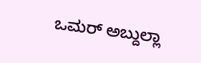ಒಮರ್ ಅಬ್ದುಲ್ಲಾ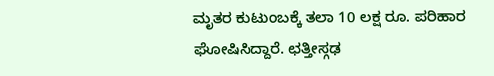ಮೃತರ ಕುಟುಂಬಕ್ಕೆ ತಲಾ 10 ಲಕ್ಷ ರೂ. ಪರಿಹಾರ ಘೋಷಿಸಿದ್ದಾರೆ. ಛತ್ತೀಸ್ಗಢ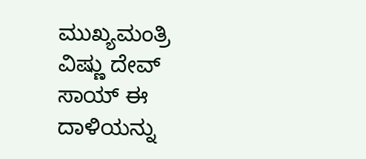ಮುಖ್ಯಮಂತ್ರಿ ವಿಷ್ಣು ದೇವ್ ಸಾಯ್ ಈ ದಾಳಿಯನ್ನು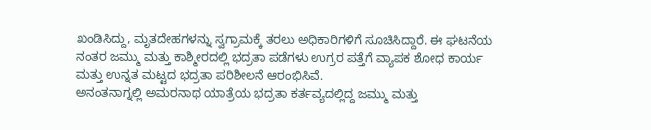ಖಂಡಿಸಿದ್ದು, ಮೃತದೇಹಗಳನ್ನು ಸ್ವಗ್ರಾಮಕ್ಕೆ ತರಲು ಅಧಿಕಾರಿಗಳಿಗೆ ಸೂಚಿಸಿದ್ದಾರೆ. ಈ ಘಟನೆಯ ನಂತರ ಜಮ್ಮು ಮತ್ತು ಕಾಶ್ಮೀರದಲ್ಲಿ ಭದ್ರತಾ ಪಡೆಗಳು ಉಗ್ರರ ಪತ್ತೆಗೆ ವ್ಯಾಪಕ ಶೋಧ ಕಾರ್ಯ ಮತ್ತು ಉನ್ನತ ಮಟ್ಟದ ಭದ್ರತಾ ಪರಿಶೀಲನೆ ಆರಂಭಿಸಿವೆ.
ಅನಂತನಾಗ್ನಲ್ಲಿ ಅಮರನಾಥ ಯಾತ್ರೆಯ ಭದ್ರತಾ ಕರ್ತವ್ಯದಲ್ಲಿದ್ದ ಜಮ್ಮು ಮತ್ತು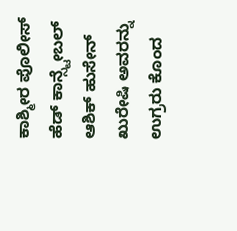ಕಾಶ್ಮೀರ ಪೊಲೀಸ್ ಹೆಡ್ ಕಾನ್ಸ್ಟೇಬಲ್ ಆಶಿಕ್ ಹುಸೇನ್ ಖುರೇಷಿ ಅವರನ್ನು ಉಗ್ರರು ಕೊಂದ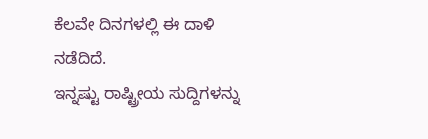ಕೆಲವೇ ದಿನಗಳಲ್ಲಿ ಈ ದಾಳಿ ನಡೆದಿದೆ.
ಇನ್ನಷ್ಟು ರಾಷ್ಟ್ರೀಯ ಸುದ್ದಿಗಳನ್ನು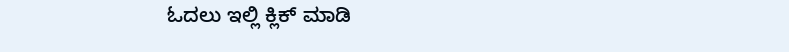ಓದಲು ಇಲ್ಲಿ ಕ್ಲಿಕ್ ಮಾಡಿ